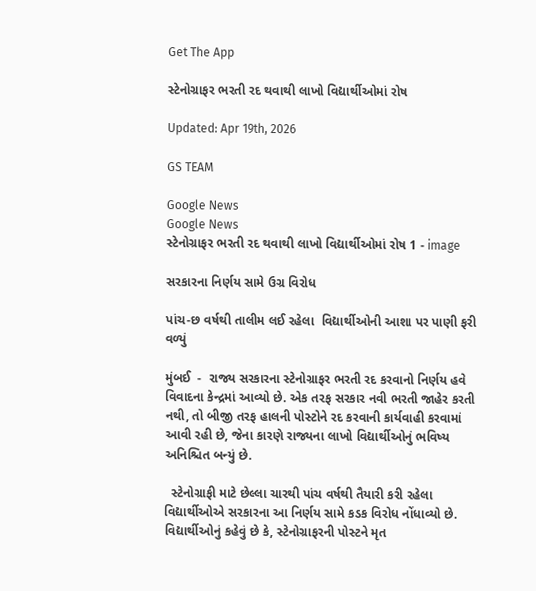Get The App

સ્ટેનોગ્રાફર ભરતી રદ થવાથી લાખો વિદ્યાર્થીઓમાં રોષ

Updated: Apr 19th, 2026

GS TEAM

Google News
Google News
સ્ટેનોગ્રાફર ભરતી રદ થવાથી લાખો વિદ્યાર્થીઓમાં રોષ 1 - image

સરકારના નિર્ણય સામે ઉગ્ર વિરોધ

પાંચ-છ વર્ષથી તાલીમ લઈ રહેલા  વિદ્યાર્થીઓની આશા પર પાણી ફરી વળ્યું

મુંબઈ  -  રાજ્ય સરકારના સ્ટેનોગ્રાફર ભરતી રદ કરવાનો નિર્ણય હવે વિવાદના કેન્દ્રમાં આવ્યો છે. એક તરફ સરકાર નવી ભરતી જાહેર કરતી નથી, તો બીજી તરફ હાલની પોસ્ટોને રદ કરવાની કાર્યવાહી કરવામાં આવી રહી છે, જેના કારણે રાજ્યના લાખો વિદ્યાર્થીઓનું ભવિષ્ય અનિશ્ચિત બન્યું છે.

  સ્ટેનોગ્રાફી માટે છેલ્લા ચારથી પાંચ વર્ષથી તૈયારી કરી રહેલા વિદ્યાર્થીઓએ સરકારના આ નિર્ણય સામે કડક વિરોધ નોંધાવ્યો છે. વિદ્યાર્થીઓનું કહેવું છે કે, સ્ટેનોગ્રાફરની પોસ્ટને મૃત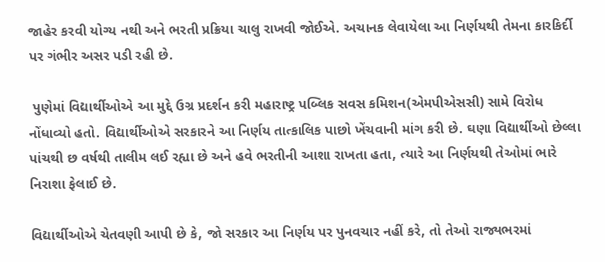જાહેર કરવી યોગ્ય નથી અને ભરતી પ્રક્રિયા ચાલુ રાખવી જોઈએ. અચાનક લેવાયેલા આ નિર્ણયથી તેમના કારકિર્દી પર ગંભીર અસર પડી રહી છે.

 પુણેમાં વિદ્યાર્થીઓએ આ મુદ્દે ઉગ્ર પ્રદર્શન કરી મહારાષ્ટ્ર પબ્લિક સવસ કમિશન(એમપીએસસી) સામે વિરોધ નોંધાવ્યો હતો. વિદ્યાર્થીઓએ સરકારને આ નિર્ણય તાત્કાલિક પાછો ખેંચવાની માંગ કરી છે. ઘણા વિદ્યાર્થીઓ છેલ્લા પાંચથી છ વર્ષથી તાલીમ લઈ રહ્યા છે અને હવે ભરતીની આશા રાખતા હતા, ત્યારે આ નિર્ણયથી તેઓમાં ભારે નિરાશા ફેલાઈ છે.

વિદ્યાર્થીઓએ ચેતવણી આપી છે કે, જો સરકાર આ નિર્ણય પર પુનવચાર નહીં કરે, તો તેઓ રાજ્યભરમાં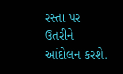રસ્તા પર ઉતરીને આંદોલન કરશે.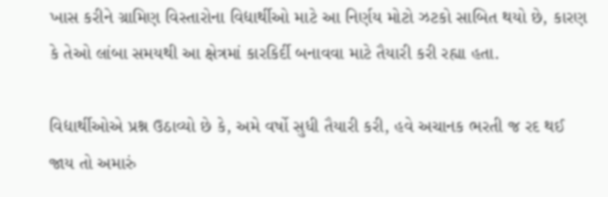ખાસ કરીને ગ્રામિણ વિસ્તારોના વિદ્યાર્થીઓ માટે આ નિર્ણય મોટો ઝટકો સાબિત થયો છે, કારણ કે તેઓ લાંબા સમયથી આ ક્ષેત્રમાં કારકિર્દી બનાવવા માટે તૈયારી કરી રહ્યા હતા.

વિદ્યાર્થીઓએ પ્રશ્ન ઉઠાવ્યો છે કે, અમે વર્ષો સુધી તૈયારી કરી, હવે અચાનક ભરતી જ રદ થઈ જાય તો અમારું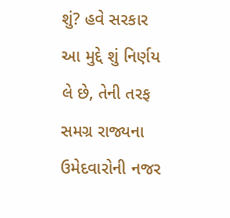શું? હવે સરકાર આ મુદ્દે શું નિર્ણય લે છે, તેની તરફ સમગ્ર રાજ્યના ઉમેદવારોની નજર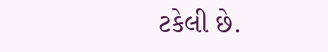ટકેલી છે.